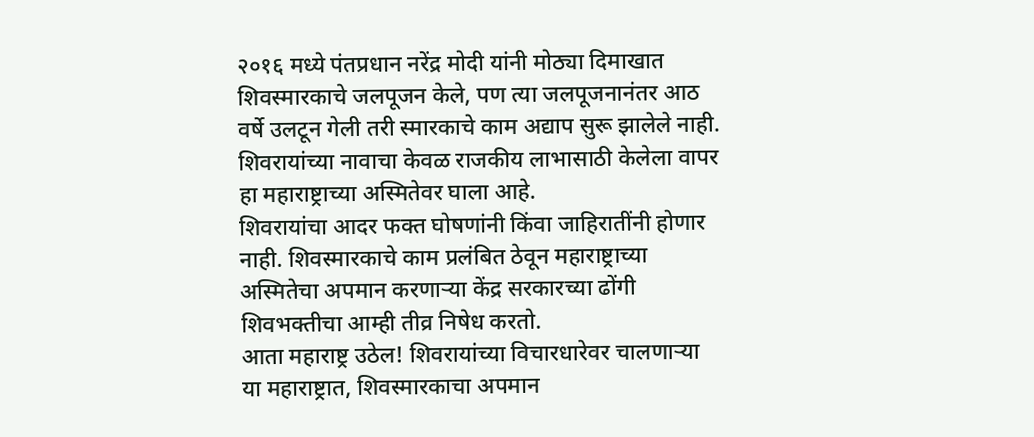२०१६ मध्ये पंतप्रधान नरेंद्र मोदी यांनी मोठ्या दिमाखात शिवस्मारकाचे जलपूजन केले, पण त्या जलपूजनानंतर आठ वर्षे उलटून गेली तरी स्मारकाचे काम अद्याप सुरू झालेले नाही. शिवरायांच्या नावाचा केवळ राजकीय लाभासाठी केलेला वापर हा महाराष्ट्राच्या अस्मितेवर घाला आहे.
शिवरायांचा आदर फक्त घोषणांनी किंवा जाहिरातींनी होणार नाही. शिवस्मारकाचे काम प्रलंबित ठेवून महाराष्ट्राच्या अस्मितेचा अपमान करणाऱ्या केंद्र सरकारच्या ढोंगी शिवभक्तीचा आम्ही तीव्र निषेध करतो.
आता महाराष्ट्र उठेल! शिवरायांच्या विचारधारेवर चालणाऱ्या या महाराष्ट्रात, शिवस्मारकाचा अपमान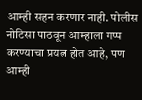आम्ही सहन करणार नाही. पोलीस नोटिसा पाठवून आम्हाला गप्प करण्याचा प्रयत्न होत आहे, पण आम्ही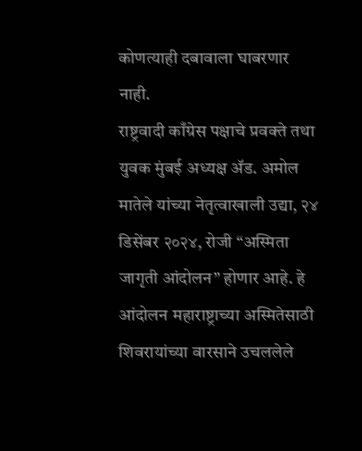कोणत्याही दबावाला घाबरणार नाही.
राष्ट्रवादी काँग्रेस पक्षाचे प्रवक्ते तथा युवक मुंबई अध्यक्ष ॲड. अमोल मातेले यांच्या नेतृत्वाखाली उद्या, २४ डिसेंबर २०२४, रोजी “अस्मिता जागृती आंदोलन” होणार आहे. हे आंदोलन महाराष्ट्राच्या अस्मितेसाठी शिवरायांच्या वारसाने उचललेले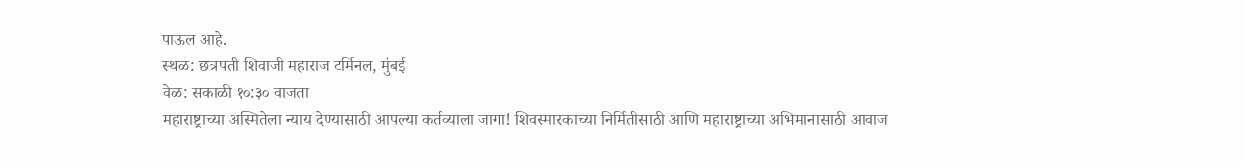पाऊल आहे.
स्थळ: छत्रपती शिवाजी महाराज टर्मिनल, मुंबई
वेळ: सकाळी १०:३० वाजता
महाराष्ट्राच्या अस्मितेला न्याय देण्यासाठी आपल्या कर्तव्याला जागा! शिवस्मारकाच्या निर्मितीसाठी आणि महाराष्ट्राच्या अभिमानासाठी आवाज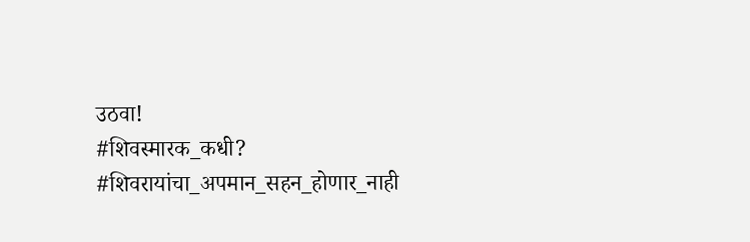उठवा!
#शिवस्मारक_कधी?
#शिवरायांचा_अपमान_सहन_होणार_नाही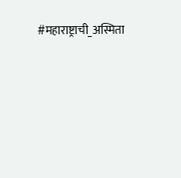#महाराष्ट्राची_अस्मिता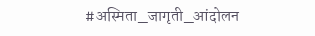#अस्मिता_जागृती_आंदोलन